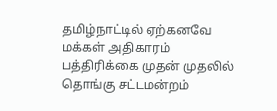தமிழ்நாட்டில் ஏற்கனவே மக்கள் அதிகாரம் பத்திரிக்கை முதன் முதலில் தொங்கு சட்டமன்றம்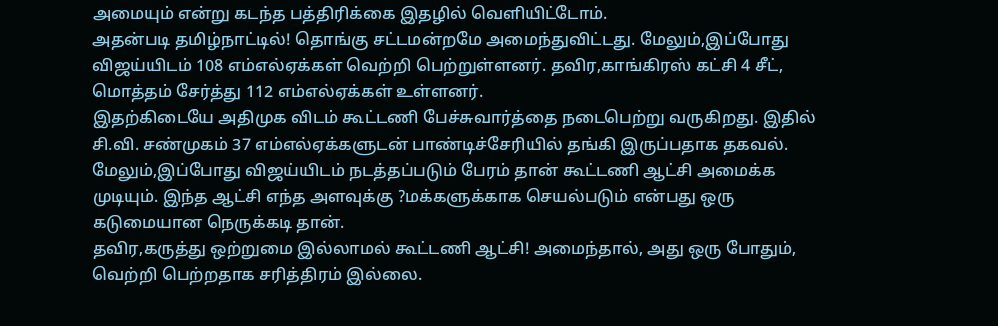அமையும் என்று கடந்த பத்திரிக்கை இதழில் வெளியிட்டோம்.
அதன்படி தமிழ்நாட்டில்! தொங்கு சட்டமன்றமே அமைந்துவிட்டது. மேலும்,இப்போது விஜய்யிடம் 108 எம்எல்ஏக்கள் வெற்றி பெற்றுள்ளனர். தவிர,காங்கிரஸ் கட்சி 4 சீட், மொத்தம் சேர்த்து 112 எம்எல்ஏக்கள் உள்ளனர்.
இதற்கிடையே அதிமுக விடம் கூட்டணி பேச்சுவார்த்தை நடைபெற்று வருகிறது. இதில் சி.வி. சண்முகம் 37 எம்எல்ஏக்களுடன் பாண்டிச்சேரியில் தங்கி இருப்பதாக தகவல்.
மேலும்,இப்போது விஜய்யிடம் நடத்தப்படும் பேரம் தான் கூட்டணி ஆட்சி அமைக்க முடியும். இந்த ஆட்சி எந்த அளவுக்கு ?மக்களுக்காக செயல்படும் என்பது ஒரு கடுமையான நெருக்கடி தான்.
தவிர,கருத்து ஒற்றுமை இல்லாமல் கூட்டணி ஆட்சி! அமைந்தால், அது ஒரு போதும், வெற்றி பெற்றதாக சரித்திரம் இல்லை.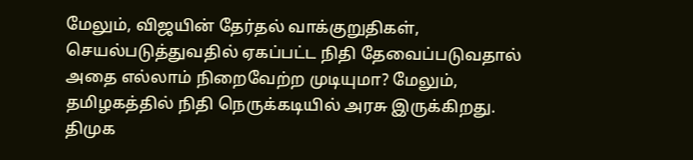மேலும், விஜயின் தேர்தல் வாக்குறுதிகள், செயல்படுத்துவதில் ஏகப்பட்ட நிதி தேவைப்படுவதால் அதை எல்லாம் நிறைவேற்ற முடியுமா? மேலும், தமிழகத்தில் நிதி நெருக்கடியில் அரசு இருக்கிறது.
திமுக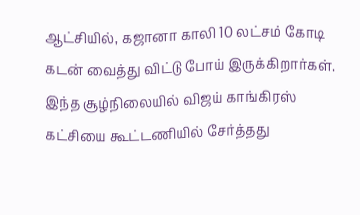ஆட்சியில், கஜானா காலி 10 லட்சம் கோடி கடன் வைத்து விட்டு போய் இருக்கிறார்கள். இந்த சூழ்நிலையில் விஜய் காங்கிரஸ் கட்சியை கூட்டணியில் சேர்த்தது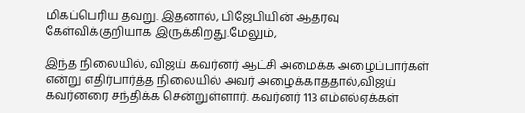மிகப்பெரிய தவறு. இதனால், பிஜேபியின் ஆதரவு கேள்விக்குறியாக இருக்கிறது.மேலும்,

இந்த நிலையில், விஜய் கவர்னர் ஆட்சி அமைக்க அழைப்பார்கள் என்று எதிர்பார்த்த நிலையில் அவர் அழைக்காததால்,விஜய் கவர்னரை சந்திக்க சென்றுள்ளார். கவர்னர் 113 எம்எல்ஏக்கள்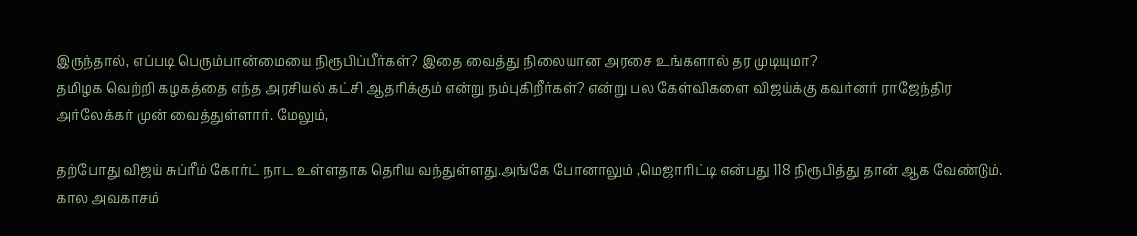இருந்தால், எப்படி பெரும்பான்மையை நிரூபிப்பீர்கள்? இதை வைத்து நிலையான அரசை உங்களால் தர முடியுமா?
தமிழக வெற்றி கழகத்தை எந்த அரசியல் கட்சி ஆதரிக்கும் என்று நம்புகிறீர்கள்? என்று பல கேள்விகளை விஜய்க்கு கவர்னர் ராஜேந்திர அர்லேக்கர் முன் வைத்துள்ளார். மேலும்,

தற்போது விஜய் சுப்ரீம் கோர்ட் நாட உள்ளதாக தெரிய வந்துள்ளது.அங்கே போனாலும் ,மெஜாரிட்டி என்பது 118 நிரூபித்து தான் ஆக வேண்டும். கால அவகாசம்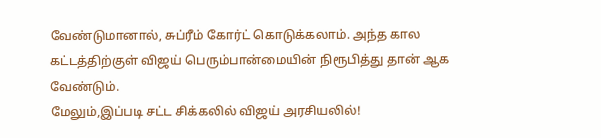வேண்டுமானால், சுப்ரீம் கோர்ட் கொடுக்கலாம். அந்த கால கட்டத்திற்குள் விஜய் பெரும்பான்மையின் நிரூபித்து தான் ஆக வேண்டும்.
மேலும்,இப்படி சட்ட சிக்கலில் விஜய் அரசியலில்!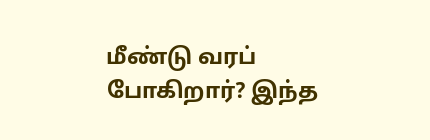மீண்டு வரப் போகிறார்? இந்த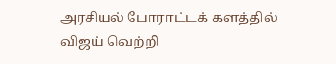அரசியல் போராட்டக் களத்தில் விஜய் வெற்றி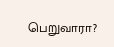பெறுவாரா?